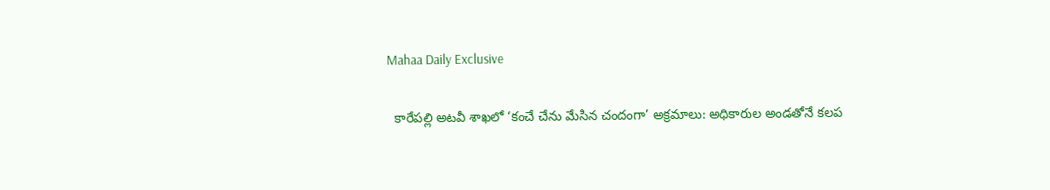Mahaa Daily Exclusive

  కారేపల్లి అటవీ శాఖలో ‘కంచే చేను మేసిన చందంగా’ అక్రమాలు: అధికారుల అండతోనే కలప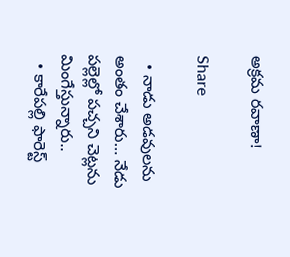అక్రమ రవాణా!

Share

  • నాడు అడవులను అంతం చేశారు… నేడు పల్లెల్లో పచ్చని చెట్లను మింగేస్తున్నారు..
  • కారేపల్లి ఫారెస్ట్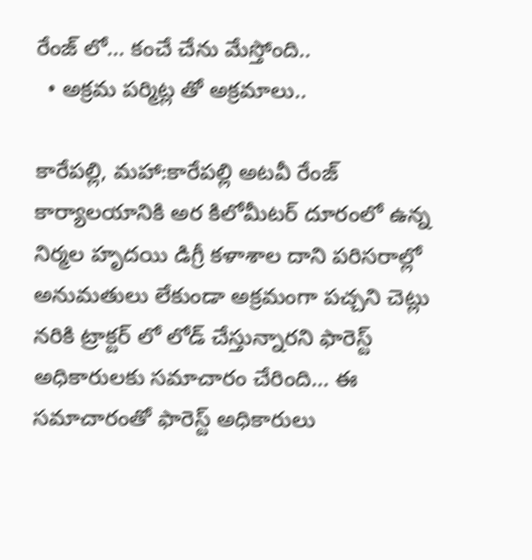రేంజ్ లో… కంచే చేను మేస్తోంది..
  • అక్రమ పర్మిట్ల తో అక్రమాలు..

కారేపల్లి, మహా:కారేపల్లి అటవీ రేంజ్ కార్యాలయానికి అర కిలోమీటర్ దూరంలో ఉన్న నిర్మల హృదయి డిగ్రీ కళాశాల దాని పరిసరాల్లో అనుమతులు లేకుండా అక్రమంగా పచ్చని చెట్లు నరికి ట్రాక్టర్ లో లోడ్ చేస్తున్నారని ఫారెస్ట్ అధికారులకు సమాచారం చేరింది… ఈ సమాచారంతో ఫారెస్ట్ అధికారులు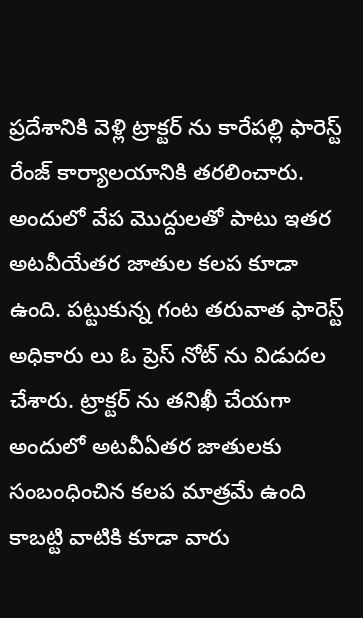ప్రదేశానికి వెళ్లి ట్రాక్టర్ ను కారేపల్లి ఫారెస్ట్ రేంజ్ కార్యాలయానికి తరలించారు. అందులో వేప మొద్దులతో పాటు ఇతర అటవీయేతర జాతుల కలప కూడా ఉంది. పట్టుకున్న గంట తరువాత ఫారెస్ట్ అధికారు లు ఓ ప్రెస్ నోట్ ను విడుదల చేశారు. ట్రాక్టర్ ను తనిఖీ చేయగా అందులో అటవీఏతర జాతులకు సంబంధించిన కలప మాత్రమే ఉంది కాబట్టి వాటికి కూడా వారు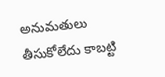అనుమతులు తీసుకోలేదు కాబట్టి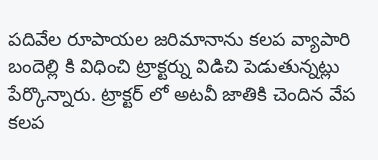పదివేల రూపాయల జరిమానాను కలప వ్యాపారి బందెల్లి కి విధించి ట్రాక్టర్ను విడిచి పెడుతున్నట్లు పేర్కొన్నారు. ట్రాక్టర్ లో అటవీ జాతికి చెందిన వేప కలప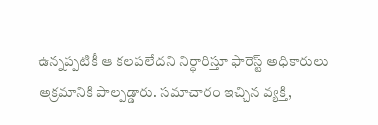ఉన్నప్పటికీ ఆ కలపలేదని నిర్ధారిస్తూ ఫారెస్ట్ అధికారులు అక్రమానికి పాల్పడ్డారు. సమాచారం ఇచ్చిన వ్యక్తి,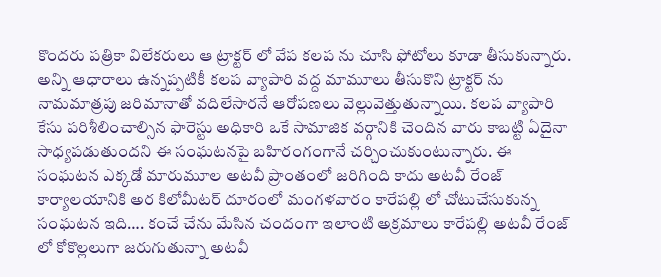కొందరు పత్రికా విలేకరులు ఆ ట్రాక్టర్ లో వేప కలప ను చూసి ఫోటోలు కూడా తీసుకున్నారు. అన్ని ఆధారాలు ఉన్నప్పటికీ కలప వ్యాపారి వద్ద మామూలు తీసుకొని ట్రాక్టర్ ను నామమాత్రపు జరిమానాతో వదిలేసారనే ఆరోపణలు వెల్లువెత్తుతున్నాయి. కలప వ్యాపారి కేసు పరిశీలించాల్సిన ఫారెస్టు అధికారి ఒకే సామాజిక వర్గానికి చెందిన వారు కాబట్టి ఏదైనా సాధ్యపడుతుందని ఈ సంఘటనపై బహిరంగంగానే చర్చించుకుంటున్నారు. ఈ సంఘటన ఎక్కడో మారుమూల అటవీ ప్రాంతంలో జరిగింది కాదు అటవీ రేంజ్ కార్యాలయానికి అర కిలోమీటర్ దూరంలో మంగళవారం కారేపల్లి లో చోటుచేసుకున్న సంఘటన ఇది…. కంచే చేను మేసిన చందంగా ఇలాంటి అక్రమాలు కారేపల్లి అటవీ రేంజ్ లో కోకొల్లలుగా జరుగుతున్నా అటవీ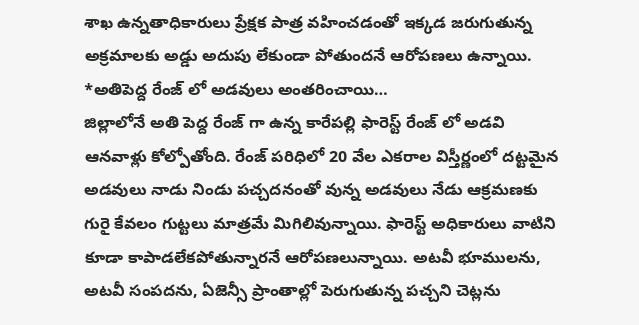శాఖ ఉన్నతాధికారులు ప్రేక్షక పాత్ర వహించడంతో ఇక్కడ జరుగుతున్న అక్రమాలకు అడ్డు అదుపు లేకుండా పోతుందనే ఆరోపణలు ఉన్నాయి.
*అతిపెద్ద రేంజ్ లో అడవులు అంతరించాయి…
జిల్లాలోనే అతి పెద్ద రేంజ్ గా ఉన్న కారేపల్లి ఫారెస్ట్ రేంజ్ లో అడవి ఆనవాళ్లు కోల్పోతోంది. రేంజ్ పరిధిలో 20 వేల ఎకరాల విస్తీర్ణంలో దట్టమైన అడవులు నాడు నిండు పచ్చదనంతో వున్న అడవులు నేడు ఆక్రమణకు గురై కేవలం గుట్టలు మాత్రమే మిగిలివున్నాయి. ఫారెస్ట్ అధికారులు వాటిని కూడా కాపాడలేకపోతున్నారనే ఆరోపణలున్నాయి. అటవీ భూములను, అటవీ సంపదను, ఏజెన్సీ ప్రాంతాల్లో పెరుగుతున్న పచ్చని చెట్లను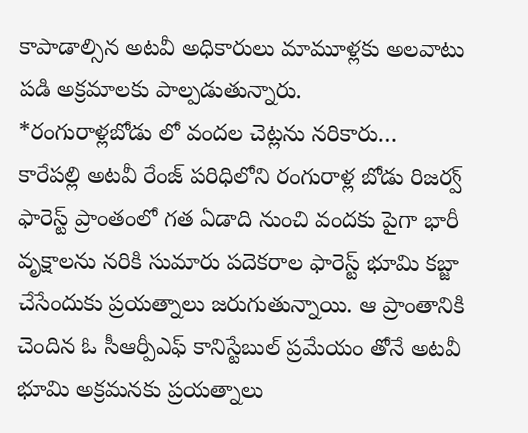కాపాడాల్సిన అటవీ అధికారులు మామూళ్లకు అలవాటు పడి అక్రమాలకు పాల్పడుతున్నారు.
*రంగురాళ్లబోడు లో వందల చెట్లను నరికారు…
కారేపల్లి అటవీ రేంజ్ పరిధిలోని రంగురాళ్ల బోడు రిజర్వ్ ఫారెస్ట్ ప్రాంతంలో గత ఏడాది నుంచి వందకు పైగా భారీ వృక్షాలను నరికి సుమారు పదెకరాల ఫారెస్ట్ భూమి కబ్జా చేసేందుకు ప్రయత్నాలు జరుగుతున్నాయి. ఆ ప్రాంతానికి చెందిన ఓ సీఆర్పీఎఫ్ కానిస్టేబుల్ ప్రమేయం తోనే అటవీ భూమి అక్రమనకు ప్రయత్నాలు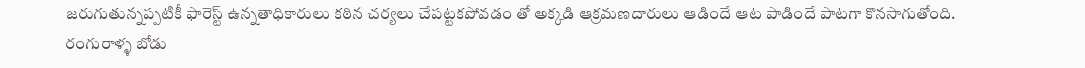జరుగుతున్నప్పటికీ ఫారెస్ట్ ఉన్నతాధికారులు కఠిన చర్యలు చేపట్టకపోవడం తో అక్కడి ఆక్రమణదారులు ఆడిందే ఆట పాడిందే పాటగా కొనసాగుతోంది. రంగురాళ్ళ బోడు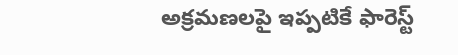అక్రమణలపై ఇప్పటికే ఫారెస్ట్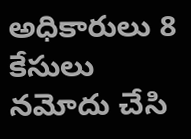అధికారులు 8 కేసులు నమోదు చేసి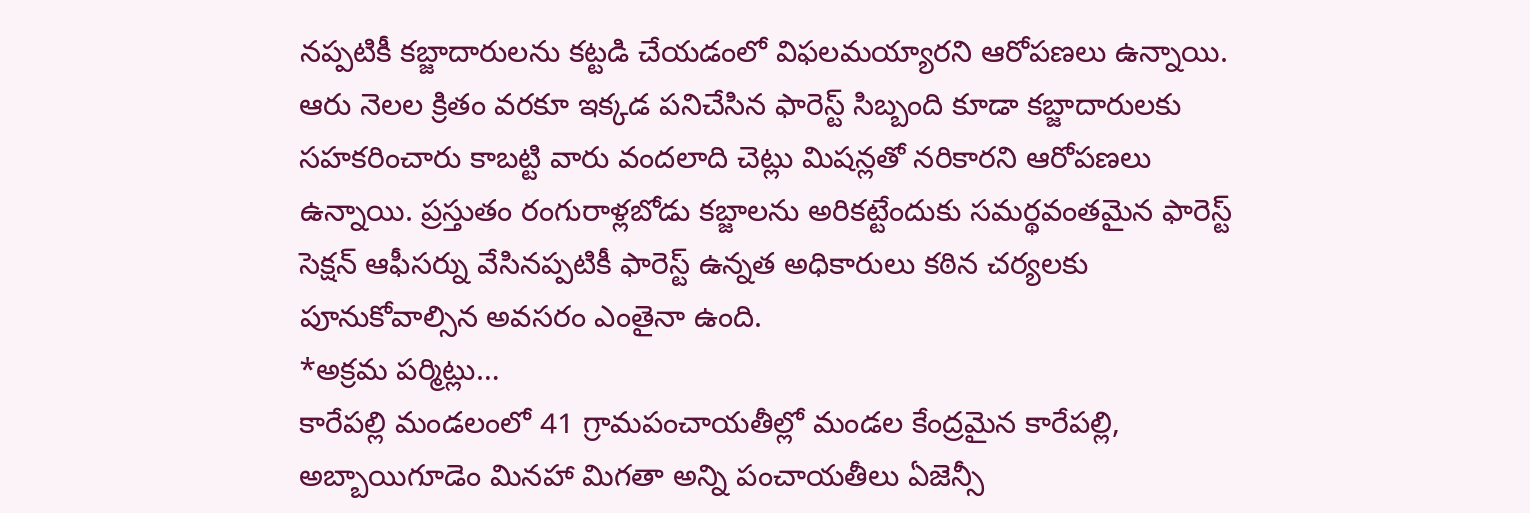నప్పటికీ కబ్జాదారులను కట్టడి చేయడంలో విఫలమయ్యారని ఆరోపణలు ఉన్నాయి. ఆరు నెలల క్రితం వరకూ ఇక్కడ పనిచేసిన ఫారెస్ట్ సిబ్బంది కూడా కబ్జాదారులకు సహకరించారు కాబట్టి వారు వందలాది చెట్లు మిషన్లతో నరికారని ఆరోపణలు ఉన్నాయి. ప్రస్తుతం రంగురాళ్లబోడు కబ్జాలను అరికట్టేందుకు సమర్థవంతమైన ఫారెస్ట్ సెక్షన్ ఆఫీసర్ను వేసినప్పటికీ ఫారెస్ట్ ఉన్నత అధికారులు కఠిన చర్యలకు పూనుకోవాల్సిన అవసరం ఎంతైనా ఉంది.
*అక్రమ పర్మిట్లు…
కారేపల్లి మండలంలో 41 గ్రామపంచాయతీల్లో మండల కేంద్రమైన కారేపల్లి, అబ్బాయిగూడెం మినహా మిగతా అన్ని పంచాయతీలు ఏజెన్సీ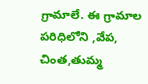గ్రామాలే. ఈ గ్రామాల పరిధిలోని ,వేప, చింత,తుమ్మ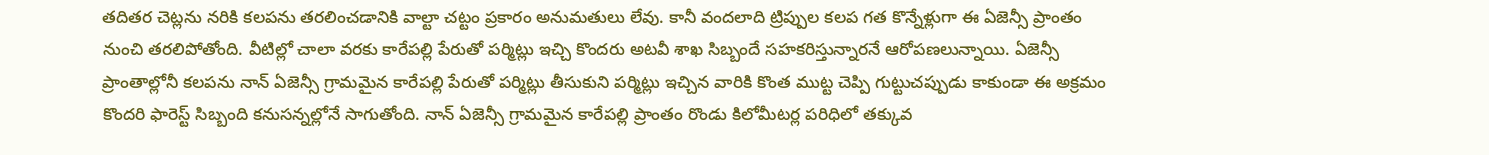తదితర చెట్లను నరికి కలపను తరలించడానికి వాల్టా చట్టం ప్రకారం అనుమతులు లేవు. కానీ వందలాది ట్రిప్పుల కలప గత కొన్నేళ్లుగా ఈ ఏజెన్సీ ప్రాంతం నుంచి తరలిపోతోంది. వీటిల్లో చాలా వరకు కారేపల్లి పేరుతో పర్మిట్లు ఇచ్చి కొందరు అటవీ శాఖ సిబ్బందే సహకరిస్తున్నారనే ఆరోపణలున్నాయి. ఏజెన్సీ ప్రాంతాల్లోనీ కలపను నాన్ ఏజెన్సీ గ్రామమైన కారేపల్లి పేరుతో పర్మిట్లు తీసుకుని పర్మిట్లు ఇచ్చిన వారికి కొంత ముట్ట చెప్పి గుట్టుచప్పుడు కాకుండా ఈ అక్రమం కొందరి ఫారెస్ట్ సిబ్బంది కనుసన్నల్లోనే సాగుతోంది. నాన్ ఏజెన్సీ గ్రామమైన కారేపల్లి ప్రాంతం రొండు కిలోమీటర్ల పరిధిలో తక్కువ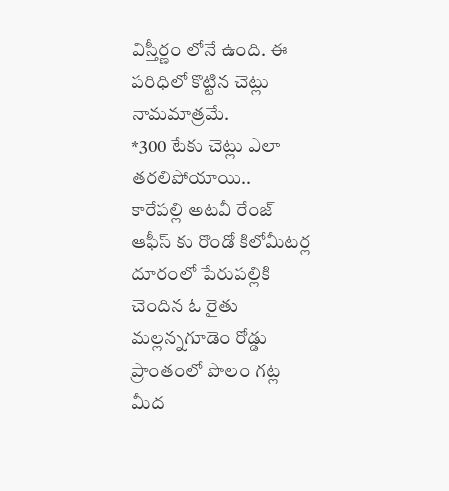విస్తీర్ణం లోనే ఉంది. ఈ పరిధిలో కొట్టిన చెట్లు నామమాత్రమే.
*300 టేకు చెట్లు ఎలా తరలిపోయాయి..
కారేపల్లి అటవీ రేంజ్ ఆఫీస్ కు రొండో కిలోమీటర్ల దూరంలో పేరుపల్లికి చెందిన ఓ రైతు మల్లన్నగూడెం రోడ్డు ప్రాంతంలో పొలం గట్ల మీద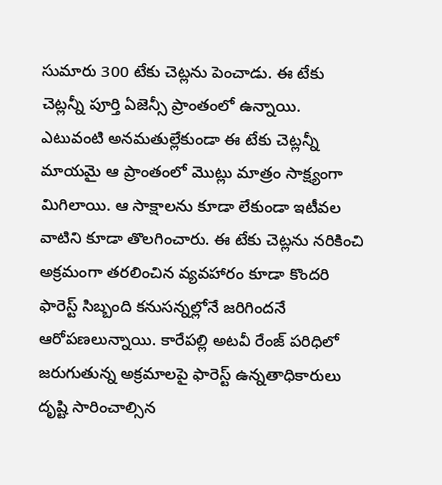సుమారు 300 టేకు చెట్లను పెంచాడు. ఈ టేకు చెట్లన్నీ పూర్తి ఏజెన్సీ ప్రాంతంలో ఉన్నాయి. ఎటువంటి అనమతుల్లేకుండా ఈ టేకు చెట్లన్నీ మాయమై ఆ ప్రాంతంలో మొట్లు మాత్రం సాక్ష్యంగా మిగిలాయి. ఆ సాక్షాలను కూడా లేకుండా ఇటీవల వాటిని కూడా తొలగించారు. ఈ టేకు చెట్లను నరికించి అక్రమంగా తరలించిన వ్యవహారం కూడా కొందరి ఫారెస్ట్ సిబ్బంది కనుసన్నల్లోనే జరిగిందనే ఆరోపణలున్నాయి. కారేపల్లి అటవీ రేంజ్ పరిధిలో జరుగుతున్న అక్రమాలపై ఫారెస్ట్ ఉన్నతాధికారులు దృష్టి సారించాల్సిన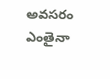అవసరం ఎంతైనా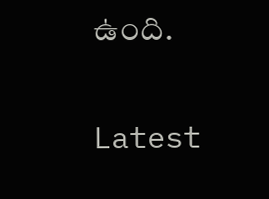ఉంది.

Latest